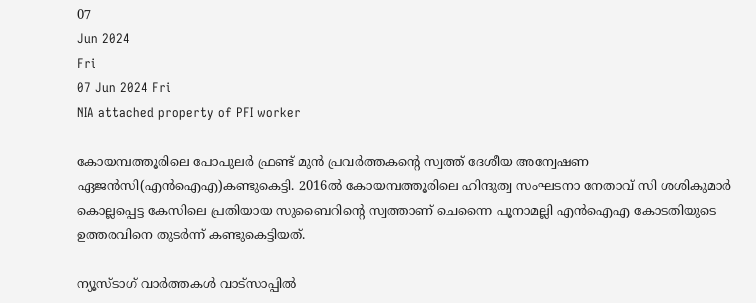07
Jun 2024
Fri
07 Jun 2024 Fri
NIA attached property of PFI worker

കോയമ്പത്തൂരിലെ പോപുലര്‍ ഫ്രണ്ട് മുന്‍ പ്രവര്‍ത്തകന്റെ സ്വത്ത് ദേശീയ അന്വേഷണ ഏജന്‍സി(എന്‍ഐഎ)കണ്ടുകെട്ടി. 2016ല്‍ കോയമ്പത്തൂരിലെ ഹിന്ദുത്വ സംഘടനാ നേതാവ് സി ശശികുമാര്‍ കൊല്ലപ്പെട്ട കേസിലെ പ്രതിയായ സുബൈറിന്റെ സ്വത്താണ് ചെന്നൈ പൂനാമല്ലി എന്‍ഐഎ കോടതിയുടെ ഉത്തരവിനെ തുടര്‍ന്ന് കണ്ടുകെട്ടിയത്.

ന്യൂസ്ടാഗ് വാര്‍ത്തകള്‍ വാട്‌സാപ്പില്‍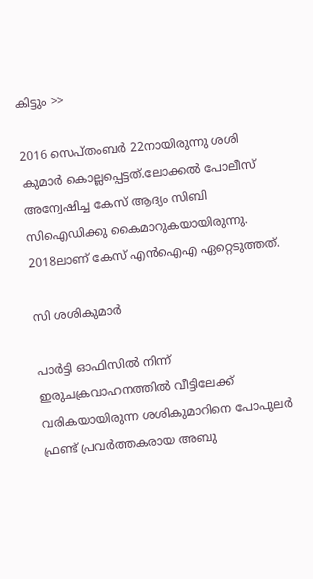കിട്ടും >>

2016 സെപ്തംബര്‍ 22നായിരുന്നു ശശി കുമാര്‍ കൊല്ലപ്പെട്ടത്.ലോക്കല്‍ പോലീസ് അന്വേഷിച്ച കേസ് ആദ്യം സിബി സിഐഡിക്കു കൈമാറുകയായിരുന്നു. 2018ലാണ് കേസ് എന്‍ഐഎ ഏറ്റെടുത്തത്.

സി ശശികുമാര്‍

പാര്‍ട്ടി ഓഫിസില്‍ നിന്ന് ഇരുചക്രവാഹനത്തില്‍ വീട്ടിലേക്ക് വരികയായിരുന്ന ശശികുമാറിനെ പോപുലര്‍ ഫ്രണ്ട് പ്രവര്‍ത്തകരായ അബു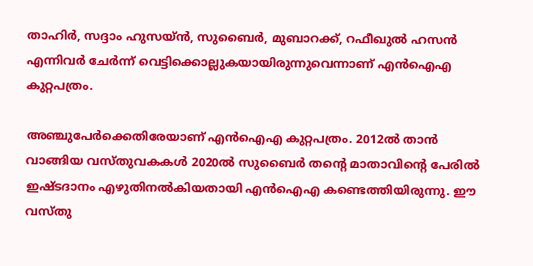താഹിര്‍, സദ്ദാം ഹുസയ്ന്‍, സുബൈര്‍, മുബാറക്ക്, റഫീഖുല്‍ ഹസന്‍ എന്നിവര്‍ ചേര്‍ന്ന് വെട്ടിക്കൊല്ലുകയായിരുന്നുവെന്നാണ് എന്‍ഐഎ കുറ്റപത്രം.

അഞ്ചുപേര്‍ക്കെതിരേയാണ് എന്‍ഐഎ കുറ്റപത്രം. 2012ല്‍ താന്‍ വാങ്ങിയ വസ്തുവകകള്‍ 2020ല്‍ സുബൈര്‍ തന്റെ മാതാവിന്റെ പേരില്‍ ഇഷ്ടദാനം എഴുതിനല്‍കിയതായി എന്‍ഐഎ കണ്ടെത്തിയിരുന്നു. ഈ വസ്തു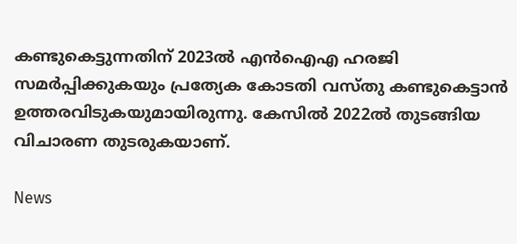കണ്ടുകെട്ടുന്നതിന് 2023ല്‍ എന്‍ഐഎ ഹരജി സമര്‍പ്പിക്കുകയും പ്രത്യേക കോടതി വസ്തു കണ്ടുകെട്ടാന്‍ ഉത്തരവിടുകയുമായിരുന്നു. കേസില്‍ 2022ല്‍ തുടങ്ങിയ വിചാരണ തുടരുകയാണ്.

News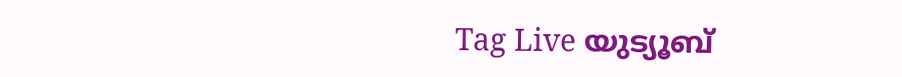Tag Live യുട്യൂബ്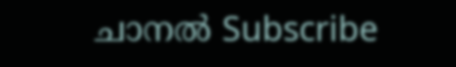ചാനല്‍ Subscribe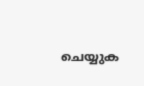ചെയ്യുക